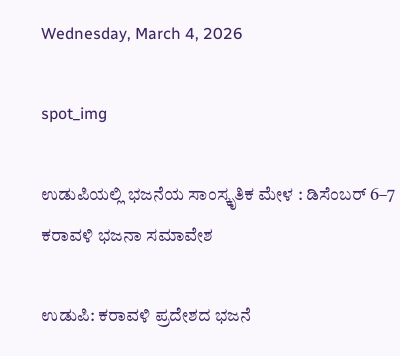Wednesday, March 4, 2026

spot_img

ಉಡುಪಿಯಲ್ಲಿ ಭಜನೆಯ ಸಾಂಸ್ಕೃತಿಕ ಮೇಳ : ಡಿಸೆಂಬರ್ 6–7 ಕರಾವಳಿ ಭಜನಾ ಸಮಾವೇಶ

ಉಡುಪಿ: ಕರಾವಳಿ ಪ್ರದೇಶದ ಭಜನೆ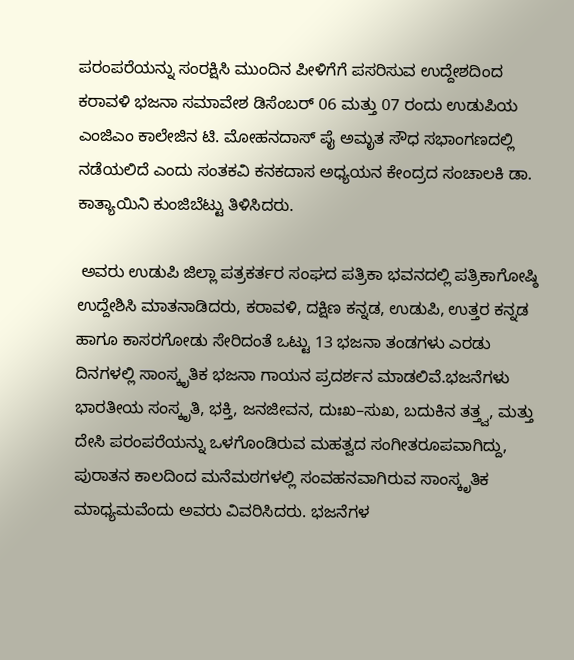ಪರಂಪರೆಯನ್ನು ಸಂರಕ್ಷಿಸಿ ಮುಂದಿನ ಪೀಳಿಗೆಗೆ ಪಸರಿಸುವ ಉದ್ದೇಶದಿಂದ ಕರಾವಳಿ ಭಜನಾ ಸಮಾವೇಶ ಡಿಸೆಂಬರ್ 06 ಮತ್ತು 07 ರಂದು ಉಡುಪಿಯ ಎಂಜಿಎಂ ಕಾಲೇಜಿನ ಟಿ. ಮೋಹನದಾಸ್ ಪೈ ಅಮೃತ ಸೌಧ ಸಭಾಂಗಣದಲ್ಲಿ ನಡೆಯಲಿದೆ ಎಂದು ಸಂತಕವಿ ಕನಕದಾಸ ಅಧ್ಯಯನ ಕೇಂದ್ರದ ಸಂಚಾಲಕಿ ಡಾ. ಕಾತ್ಯಾಯಿನಿ ಕುಂಜಿಬೆಟ್ಟು ತಿಳಿಸಿದರು.

 ಅವರು ಉಡುಪಿ ಜಿಲ್ಲಾ ಪತ್ರಕರ್ತರ ಸಂಘದ ಪತ್ರಿಕಾ ಭವನದಲ್ಲಿ ಪತ್ರಿಕಾಗೋಷ್ಠಿ ಉದ್ದೇಶಿಸಿ ಮಾತನಾಡಿದರು, ಕರಾವಳಿ, ದಕ್ಷಿಣ ಕನ್ನಡ, ಉಡುಪಿ, ಉತ್ತರ ಕನ್ನಡ ಹಾಗೂ ಕಾಸರಗೋಡು ಸೇರಿದಂತೆ ಒಟ್ಟು 13 ಭಜನಾ ತಂಡಗಳು ಎರಡು ದಿನಗಳಲ್ಲಿ ಸಾಂಸ್ಕೃತಿಕ ಭಜನಾ ಗಾಯನ ಪ್ರದರ್ಶನ ಮಾಡಲಿವೆ.ಭಜನೆಗಳು ಭಾರತೀಯ ಸಂಸ್ಕೃತಿ, ಭಕ್ತಿ, ಜನಜೀವನ, ದುಃಖ–ಸುಖ, ಬದುಕಿನ ತತ್ತ್ವ, ಮತ್ತು ದೇಸಿ ಪರಂಪರೆಯನ್ನು ಒಳಗೊಂಡಿರುವ ಮಹತ್ವದ ಸಂಗೀತರೂಪವಾಗಿದ್ದು, ಪುರಾತನ ಕಾಲದಿಂದ ಮನೆಮಠಗಳಲ್ಲಿ ಸಂವಹನವಾಗಿರುವ ಸಾಂಸ್ಕೃತಿಕ ಮಾಧ್ಯಮವೆಂದು ಅವರು ವಿವರಿಸಿದರು. ಭಜನೆಗಳ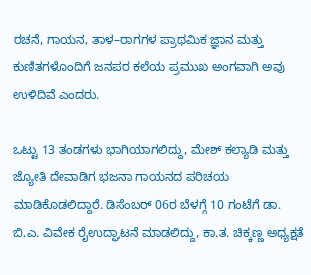ರಚನೆ, ಗಾಯನ, ತಾಳ–ರಾಗಗಳ ಪ್ರಾಥಮಿಕ ಜ್ಞಾನ ಮತ್ತು ಕುಣಿತಗಳೊಂದಿಗೆ ಜನಪರ ಕಲೆಯ ಪ್ರಮುಖ ಅಂಗವಾಗಿ ಅವು ಉಳಿದಿವೆ ಎಂದರು.

ಒಟ್ಟು 13 ತಂಡಗಳು ಭಾಗಿಯಾಗಲಿದ್ದು, ಮೇಶ್ ಕಲ್ಯಾಡಿ ಮತ್ತು ಜ್ಯೋತಿ ದೇವಾಡಿಗ ಭಜನಾ ಗಾಯನದ ಪರಿಚಯ ಮಾಡಿಕೊಡಲಿದ್ದಾರೆ. ಡಿಸೆಂಬರ್ 06ರ ಬೆಳಗ್ಗೆ 10 ಗಂಟೆಗೆ ಡಾ. ಬಿ.ಎ. ವಿವೇಕ ರೈಉದ್ಘಾಟನೆ ಮಾಡಲಿದ್ದು, ಕಾ.ತ. ಚಿಕ್ಕಣ್ಣ ಅಧ್ಯಕ್ಷತೆ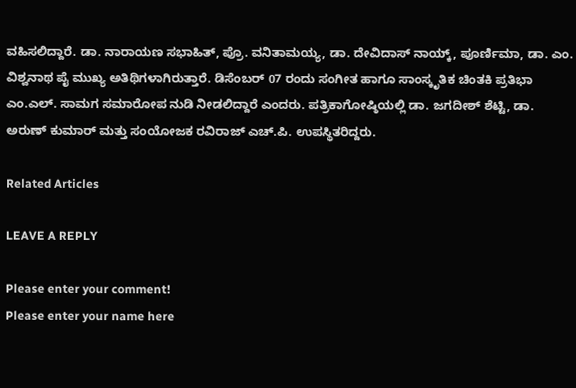ವಹಿಸಲಿದ್ದಾರೆ. ಡಾ. ನಾರಾಯಣ ಸಭಾಹಿತ್, ಪ್ರೊ. ವನಿತಾಮಯ್ಯ, ಡಾ. ದೇವಿದಾಸ್ ನಾಯ್ಕ್, ಪೂರ್ಣಿಮಾ, ಡಾ. ಎಂ. ವಿಶ್ವನಾಥ ಪೈ ಮುಖ್ಯ ಅತಿಥಿಗಳಾಗಿರುತ್ತಾರೆ. ಡಿಸೆಂಬರ್ 07 ರಂದು ಸಂಗೀತ ಹಾಗೂ ಸಾಂಸ್ಕೃತಿಕ ಚಿಂತಕಿ ಪ್ರತಿಭಾ ಎಂ.ಎಲ್. ಸಾಮಗ ಸಮಾರೋಪ ನುಡಿ ನೀಡಲಿದ್ದಾರೆ ಎಂದರು. ಪತ್ರಿಕಾಗೋಷ್ಠಿಯಲ್ಲಿ ಡಾ. ಜಗದೀಶ್ ಶೆಟ್ಟಿ, ಡಾ. ಅರುಣ್ ಕುಮಾರ್ ಮತ್ತು ಸಂಯೋಜಕ ರವಿರಾಜ್ ಎಚ್.ಪಿ. ಉಪಸ್ಥಿತರಿದ್ದರು.

Related Articles

LEAVE A REPLY

Please enter your comment!
Please enter your name here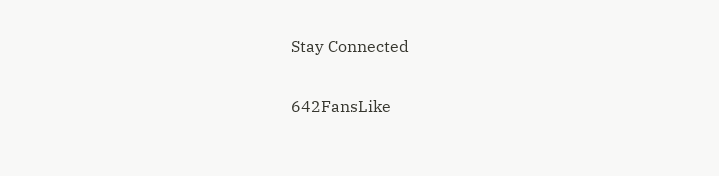Stay Connected

642FansLike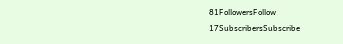81FollowersFollow
17SubscribersSubscribe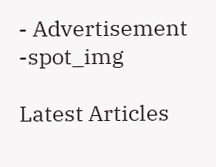- Advertisement -spot_img

Latest Articles